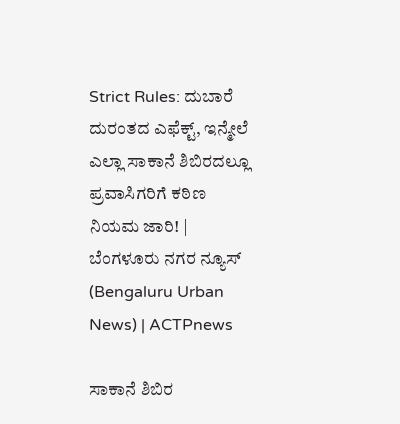Strict Rules: ದುಬಾರೆ ದುರಂತದ ಎಫೆಕ್ಟ್, ಇನ್ಮೇಲೆ ಎಲ್ಲಾ ಸಾಕಾನೆ ಶಿಬಿರದಲ್ಲೂ ಪ್ರವಾಸಿಗರಿಗೆ ಕಠಿಣ ನಿಯಮ ಜಾರಿ! | ಬೆಂಗಳೂರು ನಗರ ನ್ಯೂಸ್ (Bengaluru Urban News) | ACTPnews

ಸಾಕಾನೆ ಶಿಬಿರ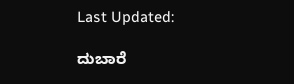Last Updated:

ದುಬಾರೆ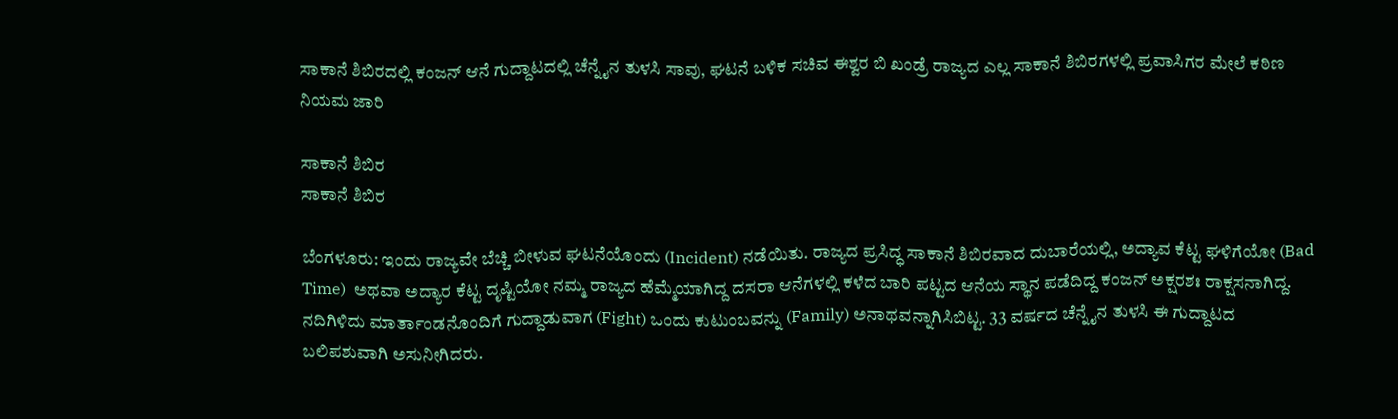ಸಾಕಾನೆ ಶಿಬಿರದಲ್ಲಿ ಕಂಜನ್ ಆನೆ ಗುದ್ದಾಟದಲ್ಲಿ ಚೆನ್ನೈನ ತುಳಸಿ ಸಾವು, ಘಟನೆ ಬಳಿಕ ಸಚಿವ ಈಶ್ವರ ಬಿ ಖಂಡ್ರೆ ರಾಜ್ಯದ ಎಲ್ಲ ಸಾಕಾನೆ ಶಿಬಿರಗಳಲ್ಲಿ ಪ್ರವಾಸಿಗರ ಮೇಲೆ ಕಠಿಣ ನಿಯಮ ಜಾರಿ

ಸಾಕಾನೆ ಶಿಬಿರ
ಸಾಕಾನೆ ಶಿಬಿರ

ಬೆಂಗಳೂರು: ಇಂದು ರಾಜ್ಯವೇ ಬೆಚ್ಚಿ ಬೀಳುವ ಘಟನೆಯೊಂದು (Incident) ನಡೆಯಿತು. ರಾಜ್ಯದ ಪ್ರಸಿದ್ಧ ಸಾಕಾನೆ ಶಿಬಿರವಾದ ದುಬಾರೆಯಲ್ಲಿ, ಅದ್ಯಾವ ಕೆಟ್ಟ ಘಳಿಗೆಯೋ (Bad Time)  ಅಥವಾ ಅದ್ಯಾರ ಕೆಟ್ಟ ದೃಷ್ಟಿಯೋ ನಮ್ಮ ರಾಜ್ಯದ ಹೆಮ್ಮೆಯಾಗಿದ್ದ ದಸರಾ ಆನೆಗಳಲ್ಲಿ ಕಳೆದ ಬಾರಿ ಪಟ್ಟದ ಆನೆಯ ಸ್ಥಾನ ಪಡೆದಿದ್ದ ಕಂಜನ್‌ ಅಕ್ಷರಶಃ ರಾಕ್ಷಸನಾಗಿದ್ದ. ನದಿಗಿಳಿದು ಮಾರ್ತಾಂಡನೊಂದಿಗೆ ಗುದ್ದಾಡುವಾಗ (Fight) ಒಂದು ಕುಟುಂಬವನ್ನು (Family) ಅನಾಥವನ್ನಾಗಿಸಿಬಿಟ್ಟ. 33 ವರ್ಷದ ಚೆನ್ನೈನ ತುಳಸಿ ಈ ಗುದ್ದಾಟದ ಬಲಿಪಶುವಾಗಿ ಅಸುನೀಗಿದರು.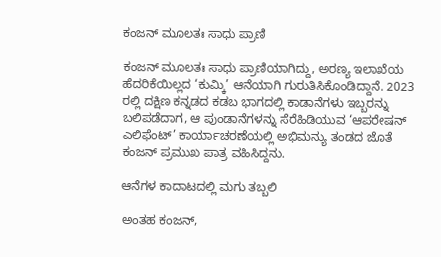ಕಂಜನ್‌ ಮೂಲತಃ ಸಾಧು ಪ್ರಾಣಿ

ಕಂಜನ್ ಮೂಲತಃ ಸಾಧು ಪ್ರಾಣಿಯಾಗಿದ್ದು, ಅರಣ್ಯ ಇಲಾಖೆಯ ಹೆದರಿಕೆಯಿಲ್ಲದ ‘ಕುಮ್ಕಿ’ ಆನೆಯಾಗಿ ಗುರುತಿಸಿಕೊಂಡಿದ್ದಾನೆ. 2023 ರಲ್ಲಿ ದಕ್ಷಿಣ ಕನ್ನಡದ ಕಡಬ ಭಾಗದಲ್ಲಿ ಕಾಡಾನೆಗಳು ಇಬ್ಬರನ್ನು ಬಲಿಪಡೆದಾಗ, ಆ ಪುಂಡಾನೆಗಳನ್ನು ಸೆರೆಹಿಡಿಯುವ ‘ಆಪರೇಷನ್ ಎಲಿಫೆಂಟ್’ ಕಾರ್ಯಾಚರಣೆಯಲ್ಲಿ ಅಭಿಮನ್ಯು ತಂಡದ ಜೊತೆ ಕಂಜನ್ ಪ್ರಮುಖ ಪಾತ್ರ ವಹಿಸಿದ್ದನು.

ಆನೆಗಳ ಕಾದಾಟದಲ್ಲಿ ಮಗು ತಬ್ಬಲಿ

ಅಂತಹ ಕಂಜನ್‌,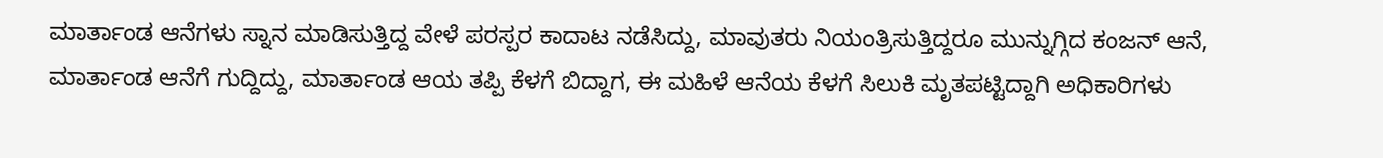ಮಾರ್ತಾಂಡ ಆನೆಗಳು ಸ್ನಾನ ಮಾಡಿಸುತ್ತಿದ್ದ ವೇಳೆ ಪರಸ್ಪರ ಕಾದಾಟ ನಡೆಸಿದ್ದು, ಮಾವುತರು ನಿಯಂತ್ರಿಸುತ್ತಿದ್ದರೂ ಮುನ್ನುಗ್ಗಿದ ಕಂಜನ್ ಆನೆ, ಮಾರ್ತಾಂಡ ಆನೆಗೆ ಗುದ್ದಿದ್ದು, ಮಾರ್ತಾಂಡ ಆಯ ತಪ್ಪಿ ಕೆಳಗೆ ಬಿದ್ದಾಗ, ಈ ಮಹಿಳೆ ಆನೆಯ ಕೆಳಗೆ ಸಿಲುಕಿ ಮೃತಪಟ್ಟಿದ್ದಾಗಿ ಅಧಿಕಾರಿಗಳು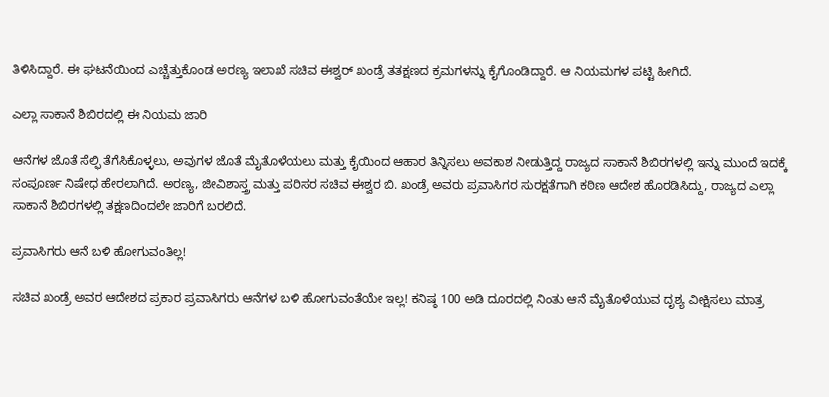ತಿಳಿಸಿದ್ದಾರೆ. ಈ ಘಟನೆಯಿಂದ ಎಚ್ಚೆತ್ತುಕೊಂಡ ಅರಣ್ಯ ಇಲಾಖೆ ಸಚಿವ ಈಶ್ವರ್‌ ಖಂಡ್ರೆ ತತಕ್ಷಣದ ಕ್ರಮಗಳನ್ನು ಕೈಗೊಂಡಿದ್ದಾರೆ. ಆ ನಿಯಮಗಳ ಪಟ್ಟಿ ಹೀಗಿದೆ.

ಎಲ್ಲಾ ಸಾಕಾನೆ ಶಿಬಿರದಲ್ಲಿ ಈ ನಿಯಮ ಜಾರಿ

ಆನೆಗಳ ಜೊತೆ ಸೆಲ್ಫಿ ತೆಗೆಸಿಕೊಳ್ಳಲು, ಅವುಗಳ ಜೊತೆ ಮೈತೊಳೆಯಲು ಮತ್ತು ಕೈಯಿಂದ ಆಹಾರ ತಿನ್ನಿಸಲು ಅವಕಾಶ ನೀಡುತ್ತಿದ್ದ ರಾಜ್ಯದ ಸಾಕಾನೆ ಶಿಬಿರಗಳಲ್ಲಿ ಇನ್ನು ಮುಂದೆ ಇದಕ್ಕೆ ಸಂಪೂರ್ಣ ನಿಷೇಧ ಹೇರಲಾಗಿದೆ. ಅರಣ್ಯ, ಜೀವಿಶಾಸ್ತ್ರ ಮತ್ತು ಪರಿಸರ ಸಚಿವ ಈಶ್ವರ ಬಿ. ಖಂಡ್ರೆ ಅವರು ಪ್ರವಾಸಿಗರ ಸುರಕ್ಷತೆಗಾಗಿ ಕಠಿಣ ಆದೇಶ ಹೊರಡಿಸಿದ್ದು, ರಾಜ್ಯದ ಎಲ್ಲಾ ಸಾಕಾನೆ ಶಿಬಿರಗಳಲ್ಲಿ ತಕ್ಷಣದಿಂದಲೇ ಜಾರಿಗೆ ಬರಲಿದೆ.

ಪ್ರವಾಸಿಗರು ಆನೆ ಬಳಿ ಹೋಗುವಂತಿಲ್ಲ!

ಸಚಿವ ಖಂಡ್ರೆ ಅವರ ಆದೇಶದ ಪ್ರಕಾರ ಪ್ರವಾಸಿಗರು ಆನೆಗಳ ಬಳಿ ಹೋಗುವಂತೆಯೇ ಇಲ್ಲ! ಕನಿಷ್ಠ 100 ಅಡಿ ದೂರದಲ್ಲಿ ನಿಂತು ಆನೆ ಮೈತೊಳೆಯುವ ದೃಶ್ಯ ವೀಕ್ಷಿಸಲು ಮಾತ್ರ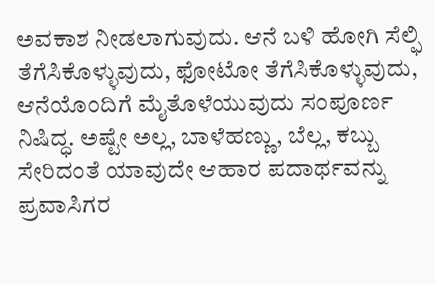ಅವಕಾಶ ನೀಡಲಾಗುವುದು. ಆನೆ ಬಳಿ ಹೋಗಿ ಸೆಲ್ಫಿ ತೆಗೆಸಿಕೊಳ್ಳುವುದು, ಫೋಟೋ ತೆಗೆಸಿಕೊಳ್ಳುವುದು, ಆನೆಯೊಂದಿಗೆ ಮೈತೊಳೆಯುವುದು ಸಂಪೂರ್ಣ ನಿಷಿದ್ಧ. ಅಷ್ಟೇ ಅಲ್ಲ, ಬಾಳೆಹಣ್ಣು, ಬೆಲ್ಲ, ಕಬ್ಬು ಸೇರಿದಂತೆ ಯಾವುದೇ ಆಹಾರ ಪದಾರ್ಥವನ್ನು ಪ್ರವಾಸಿಗರ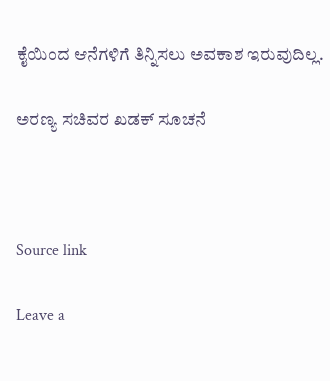ಕೈಯಿಂದ ಆನೆಗಳಿಗೆ ತಿನ್ನಿಸಲು ಅವಕಾಶ ಇರುವುದಿಲ್ಲ.

ಅರಣ್ಯ ಸಚಿವರ ಖಡಕ್‌ ಸೂಚನೆ



Source link

Leave a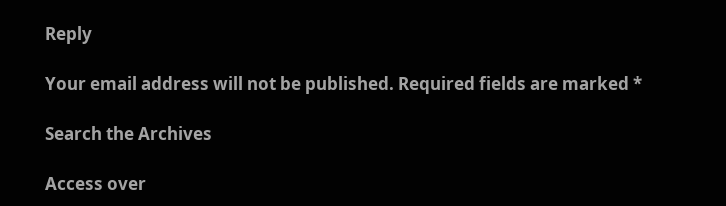Reply

Your email address will not be published. Required fields are marked *

Search the Archives

Access over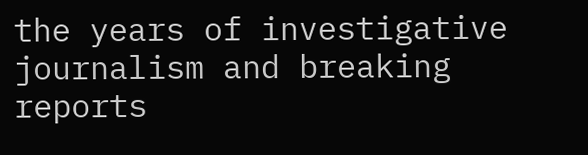the years of investigative journalism and breaking reports